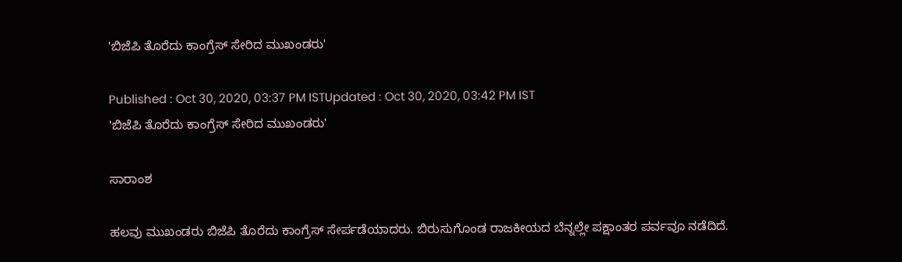'ಬಿಜೆಪಿ ತೊರೆದು ಕಾಂಗ್ರೆಸ್ ಸೇರಿದ ಮುಖಂಡರು'

Published : Oct 30, 2020, 03:37 PM ISTUpdated : Oct 30, 2020, 03:42 PM IST
'ಬಿಜೆಪಿ ತೊರೆದು ಕಾಂಗ್ರೆಸ್ ಸೇರಿದ ಮುಖಂಡರು'

ಸಾರಾಂಶ

ಹಲವು ಮುಖಂಡರು ಬಿಜೆಪಿ ತೊರೆದು ಕಾಂಗ್ರೆಸ್ ಸೇರ್ಪಡೆಯಾದರು. ಬಿರುಸುಗೊಂಡ ರಾಜಕೀಯದ ಬೆನ್ನಲ್ಲೇ ಪಕ್ಷಾಂತರ ಪರ್ವವೂ ನಡೆದಿದೆ.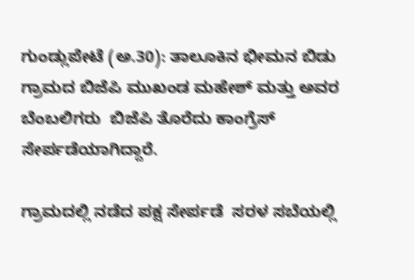ಗುಂಡ್ಲುಪೇಟೆ (ಅ.30): ತಾಲೂಕಿನ ಭೀಮನ ಬಿಡು ಗ್ರಾಮದ ಬಿಜೆಪಿ ಮುಖಂಡ ಮಹೇಶ್ ಮತ್ತು ಅವರ ಬೆಂಬಲಿಗರು  ಬಿಜೆಪಿ ತೊರೆದು ಕಾಂಗ್ರೆಸ್ ಸೇರ್ಪಡೆಯಾಗಿದ್ದಾರೆ.

ಗ್ರಾಮದಲ್ಲಿ ನಡೆದ ಪಕ್ಷ ಸೇರ್ಪಡೆ  ಸರಳ ಸಬೆಯಲ್ಲಿ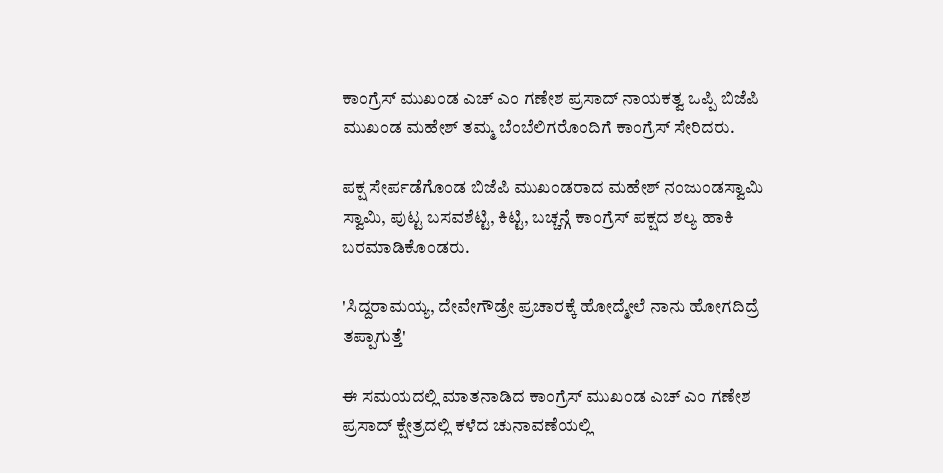ಕಾಂಗ್ರೆಸ್ ಮುಖಂಡ ಎಚ್‌ ಎಂ ಗಣೇಶ ಪ್ರಸಾದ್ ನಾಯಕತ್ವ ಒಪ್ಪಿ ಬಿಜೆಪಿ  ಮುಖಂಡ ಮಹೇಶ್ ತಮ್ಮ ಬೆಂಬೆಲಿಗರೊಂದಿಗೆ ಕಾಂಗ್ರೆಸ್ ಸೇರಿದರು.

ಪಕ್ಷ ಸೇರ್ಪಡೆಗೊಂಡ ಬಿಜೆಪಿ ಮುಖಂಡರಾದ ಮಹೇಶ್ ನಂಜುಂಡಸ್ವಾಮಿ ಸ್ವಾಮಿ, ಪುಟ್ಟ ಬಸವಶೆಟ್ಟಿ, ಕಿಟ್ಟಿ, ಬಚ್ಚನ್ಗೆ ಕಾಂಗ್ರೆಸ್ ಪಕ್ಷದ ಶಲ್ಯ ಹಾಕಿ ಬರಮಾಡಿಕೊಂಡರು.

'ಸಿದ್ದರಾಮಯ್ಯ, ದೇವೇಗೌಡ್ರೇ ಪ್ರಚಾರಕ್ಕೆ ಹೋದ್ಮೇಲೆ ನಾನು ಹೋಗದಿದ್ರೆ ತಪ್ಪಾಗುತ್ತೆ'

ಈ ಸಮಯದಲ್ಲಿ ಮಾತನಾಡಿದ ಕಾಂಗ್ರೆಸ್ ಮುಖಂಡ ಎಚ್‌ ಎಂ ಗಣೇಶ ಪ್ರಸಾದ್ ಕ್ಷೇತ್ರದಲ್ಲಿ ಕಳೆದ ಚುನಾವಣೆಯಲ್ಲಿ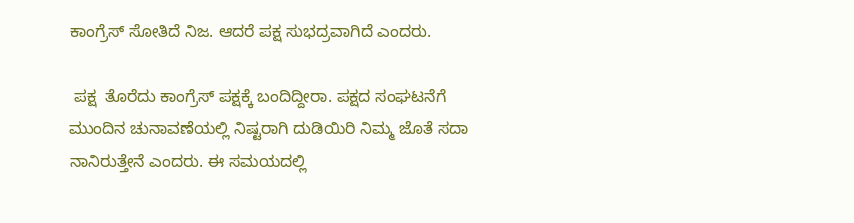ಕಾಂಗ್ರೆಸ್ ಸೋತಿದೆ ನಿಜ. ಆದರೆ ಪಕ್ಷ ಸುಭದ್ರವಾಗಿದೆ ಎಂದರು.

 ಪಕ್ಷ  ತೊರೆದು ಕಾಂಗ್ರೆಸ್ ಪಕ್ಷಕ್ಕೆ ಬಂದಿದ್ದೀರಾ. ಪಕ್ಷದ ಸಂಘಟನೆಗೆ ಮುಂದಿನ ಚುನಾವಣೆಯಲ್ಲಿ ನಿಷ್ಟರಾಗಿ ದುಡಿಯಿರಿ ನಿಮ್ಮ ಜೊತೆ ಸದಾ ನಾನಿರುತ್ತೇನೆ ಎಂದರು. ಈ ಸಮಯದಲ್ಲಿ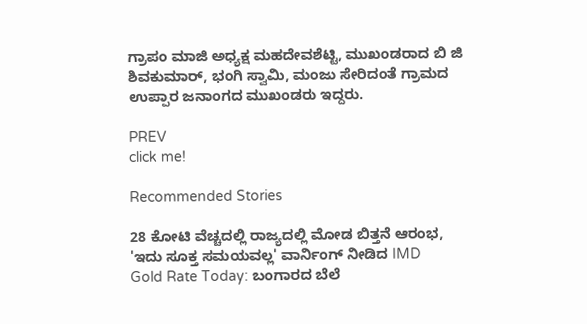ಗ್ರಾಪಂ ಮಾಜಿ ಅಧ್ಯಕ್ಷ ಮಹದೇವಶೆಟ್ಟಿ, ಮುಖಂಡರಾದ ಬಿ ಜಿ ಶಿವಕುಮಾರ್, ಭಂಗಿ ಸ್ವಾಮಿ, ಮಂಜು ಸೇರಿದಂತೆ ಗ್ರಾಮದ ಉಪ್ಪಾರ ಜನಾಂಗದ ಮುಖಂಡರು ಇದ್ದರು.

PREV
click me!

Recommended Stories

28 ಕೋಟಿ ವೆಚ್ಚದಲ್ಲಿ ರಾಜ್ಯದಲ್ಲಿ ಮೋಡ ಬಿತ್ತನೆ ಆರಂಭ, 'ಇದು ಸೂಕ್ತ ಸಮಯವಲ್ಲ' ವಾರ್ನಿಂಗ್‌ ನೀಡಿದ IMD
Gold Rate Today: ಬಂಗಾರದ ಬೆಲೆ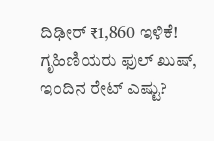ದಿಢೀರ್ ₹1,860 ಇಳಿಕೆ! ಗೃಹಿಣಿಯರು ಫುಲ್ ಖುಷ್, ಇಂದಿನ ರೇಟ್ ಎಷ್ಟು?